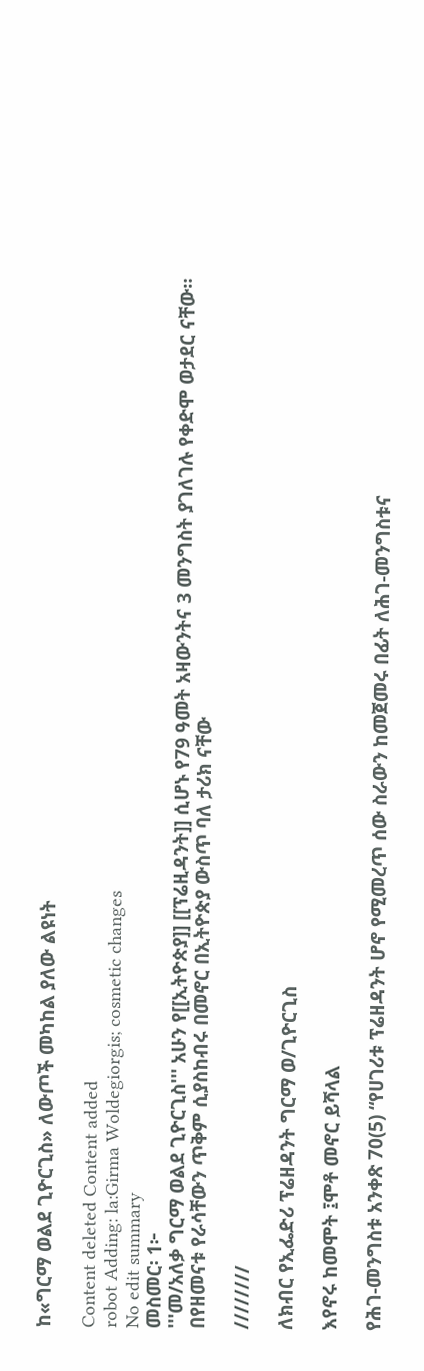ከ«ግርማ ወልደ ጊዮርጊስ» ለውጦች መካከል ያለው ልዩነት

Content deleted Content added
robot Adding: la:Girma Woldegiorgis; cosmetic changes
No edit summary
መስመር፡ 1፦
'''መ/አለቃ ግርማ ወልደ ጊዮርጊስ''' አሁን የ[[ኢትዮጵያ]] [[ፕሬዚዳንት]] ሲሆኑ የ79 ዓመት አዛውንትና 3 መንግስት ያገለገሉ የቀድሞ ወታደር ናቸው።
በየዘመናቱ የራሳቸውን ጥቅም ሲያስከብሩ በመኖር በኢትዮጵያ ውስጥ ባለ ታሪክ ናቸው

////////

ለክብር የኢፌድሪ ፕሬዘዳንት ግርማ ወ/ጊዮርጊስ

እየኖሩ ከመሞት ፤ሞቶ መኖር ይሻላል

የሕገ-መንግስቱ አንቀጽ 70(5) “የሀገሪቱ ፕሬዘዳንት ሆኖ የሚመረጥ ሰው ስራውን ከመጀመሩ በፊት ለሕገ-መንግስቱና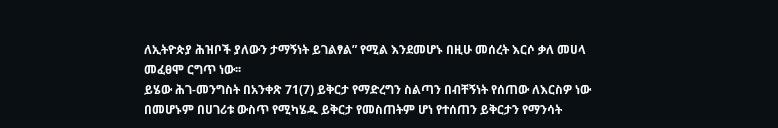ለኢትዮጵያ ሕዝቦች ያለውን ታማኝነት ይገልፃል” የሚል እንደመሆኑ በዚሁ መሰረት እርሶ ቃለ መሀላ መፈፀሞ ርግጥ ነው፡፡
ይሄው ሕገ-መንግስት በአንቀጽ 71(7) ይቅርታ የማድረግን ስልጣን በብቸኝነት የሰጠው ለእርስዎ ነው በመሆኑም በሀገሪቱ ውስጥ የሚካሄዱ ይቅርታ የመስጠትም ሆነ የተሰጠን ይቅርታን የማንሳት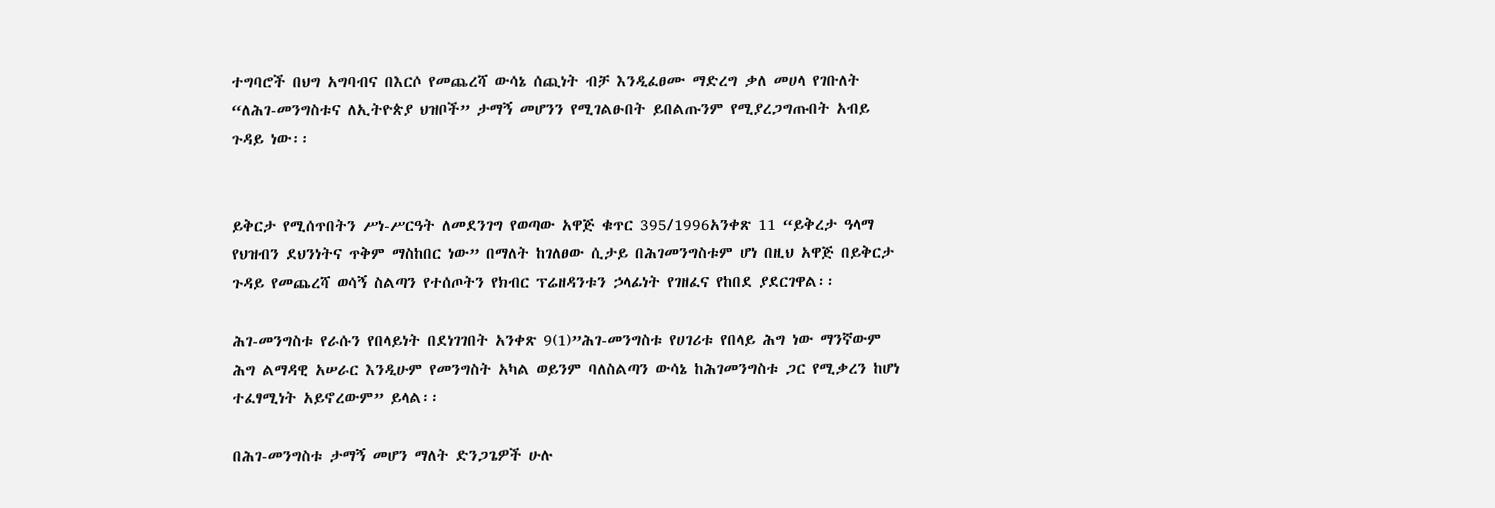ተግባሮች በህግ አግባብና በእርሶ የመጨረሻ ውሳኔ ሰጪነት ብቻ እንዲፈፀሙ ማድረግ ቃለ መሀላ የገቡለት “ለሕገ-መንግስቱና ለኢትዮጵያ ህዝቦች” ታማኝ መሆንን የሚገልፁበት ይበልጡንም የሚያረጋግጡበት አብይ ጉዳይ ነው፡፡


ይቅርታ የሚሰጥበትን ሥነ-ሥርዓት ለመደንገግ የወጣው አዋጅ ቁጥር 395/1996አንቀጽ 11 “ይቅረታ ዓላማ የህዝብን ደህንነትና ጥቅም ማስከበር ነው” በማለት ከገለፀው ሲታይ በሕገመንግስቱም ሆነ በዚህ አዋጅ በይቅርታ ጉዳይ የመጨረሻ ወሳኝ ስልጣን የተሰጦትን የክብር ፕሬዘዳንቱን ኃላፊነት የገዘፈና የከበደ ያደርገዋል፡፡

ሕገ-መንግስቱ የራሱን የበላይነት በደነገገበት አንቀጽ 9(1)”ሕገ-መንግስቱ የሀገሪቱ የበላይ ሕግ ነው ማንኛውም ሕግ ልማዳዊ አሠራር እንዲሁም የመንግስት አካል ወይንም ባለስልጣን ውሳኔ ከሕገመንግስቱ ጋር የሚቃረን ከሆነ ተፈፃሚነት አይኖረውም” ይላል፡፡

በሕገ-መንግስቱ ታማኝ መሆን ማለት ድንጋጌዎች ሁሉ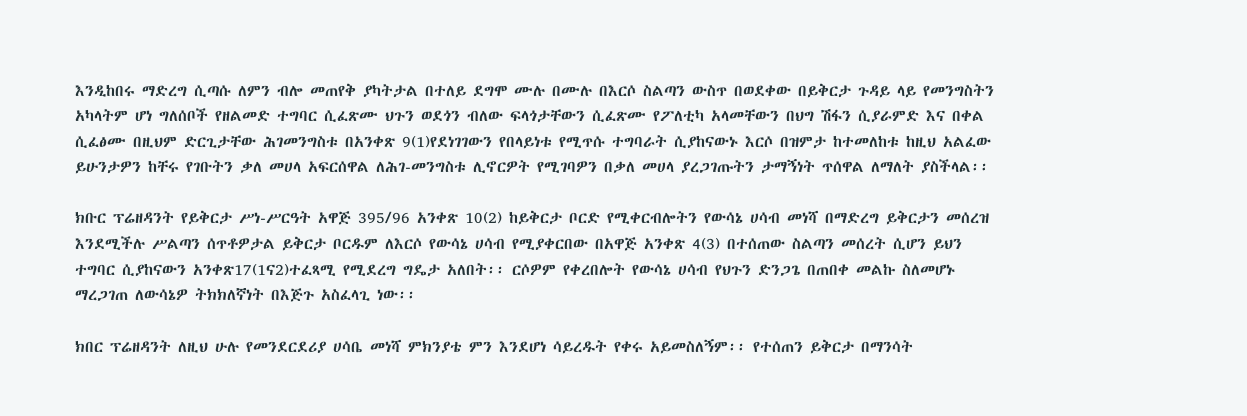እንዲከበሩ ማድረግ ሲጣሱ ለምን ብሎ መጠየቅ ያካትታል በተለይ ደግሞ ሙሉ በሙሉ በእርሶ ስልጣን ውስጥ በወደቀው በይቅርታ ጉዳይ ላይ የመንግስትን አካላትም ሆነ ግለሰቦች የዘልመድ ተግባር ሲፈጽሙ ህጉን ወደጎን ብለው ፍላጎታቸውን ሲፈጽሙ የፖለቲካ አላመቸውን በህግ ሽፋን ሲያራምድ እና በቀል ሲፈፅሙ በዚህም ድርጊታቸው ሕገመንግስቱ በአንቀጽ 9(1)የደነገገውን የበላይነቱ የሚጥሱ ተግባራት ሲያከናውኑ እርሶ በዝምታ ከተመለከቱ ከዚህ አልፈው ይሁንታዎን ከቸሩ የገቡትን ቃለ መሀላ አፍርሰዋል ለሕገ-መንግስቱ ሊኖርዎት የሚገባዎን በቃለ መሀላ ያረጋገጡትን ታማኝነት ጥሰዋል ለማለት ያስችላል፡፡

ክቡር ፕሬዘዳንት የይቅርታ ሥነ-ሥርዓት አዋጅ 395/96 አንቀጽ 10(2) ከይቅርታ ቦርድ የሚቀርብሎትን የውሳኔ ሀሳብ መነሻ በማድረግ ይቅርታን መሰረዝ እንደሚችሉ ሥልጣን ሰጥቶዎታል ይቅርታ ቦርዱም ለእርሶ የውሳኔ ሀሳብ የሚያቀርበው በአዋጅ አንቀጽ 4(3) በተሰጠው ስልጣን መሰረት ሲሆን ይህን ተግባር ሲያከናውን አንቀጽ17(1ና2)ተፈጻሚ የሚደረግ ግዴታ አለበት፡፡ ርሶዎም የቀረበሎት የውሳኔ ሀሳብ የህጉን ድንጋጌ በጠበቀ መልኩ ስለመሆኑ ማረጋገጠ ለውሳኔዎ ትክክለኛነት በእጅጉ አስፈላጊ ነው፡፡

ክበር ፕሬዘዳንት ለዚህ ሁሉ የመንደርደሪያ ሀሳቤ መነሻ ምክንያቴ ምን እንደሆነ ሳይረዱት የቀሩ አይመስለኝም፡፡ የተሰጠን ይቅርታ በማንሳት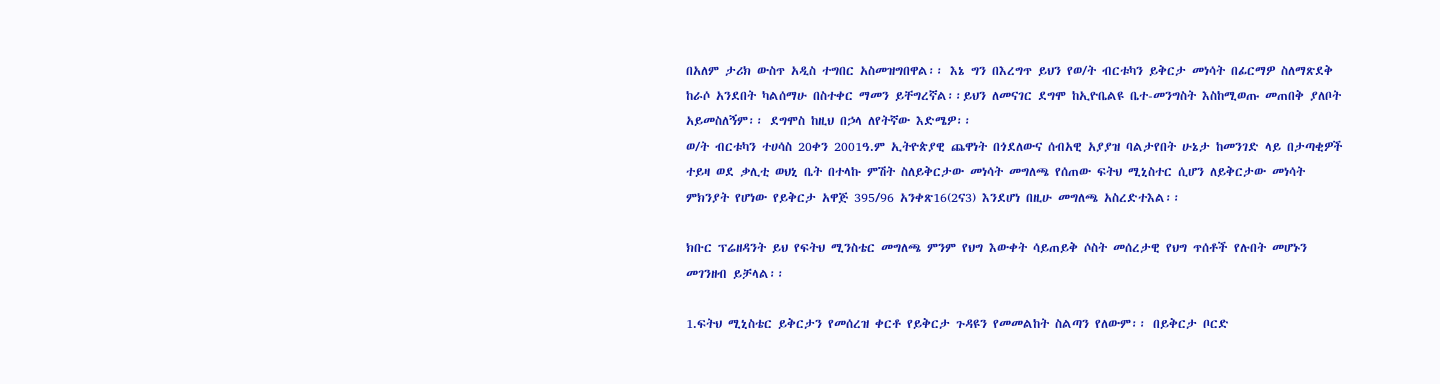በአለም ታሪክ ውስጥ አዲስ ተግበር አስመዝግበዋል፡፡ እኔ ግን በእረግጥ ይህን የወ/ት ብርቱካን ይቅርታ መነሳት በፊርማዎ ስለማጽደቅ ከራሶ አንደበት ካልሰማሁ በስተቀር ማመን ይቸግረኛል፡፡ይህን ለመናገር ደግሞ ከኢዮቤልዩ ቤተ-መንግስት እስከሚወጡ መጠበቅ ያለቦት አይመስለኝም፡፡ ደግሞስ ከዚህ በኃላ ለየትኛው እድሜዎ፡፡
ወ/ት ብርቱካን ተሀሳስ 20ቀን 2001ዓ.ም ኢትዮጵያዊ ጨዋነት በጎደለውና ሰብአዊ አያያዝ ባልታየበት ሁኔታ ከመንገድ ላይ በታጣቂዎች ተይዛ ወደ ቃሊቲ ወህኒ ቤት በተላኩ ምሽት ስለይቅርታው መነሳት መግለጫ የሰጠው ፍትህ ሚኒስተር ሲሆን ለይቅርታው መነሳት ምክንያት የሆነው የይቅርታ አዋጅ 395/96 አንቀጽ16(2ና3) እንደሆነ በዚሁ መግለጫ አስረድተእል፡፡

ክቡር ፕሬዘዳንት ይህ የፍትህ ሚንስቴር መግለጫ ምንም የህግ እውቀት ሳይጠይቅ ሶስት መሰረታዊ የህግ ጥሰቶች የሉበት መሆኑን መገንዘብ ይቻላል፡፡

1.ፍትህ ሚኒስቴር ይቅርታን የመሰረዝ ቀርቶ የይቅርታ ጉዳዩን የመመልከት ስልጣን የለውም፡፡ በይቅርታ ቦርድ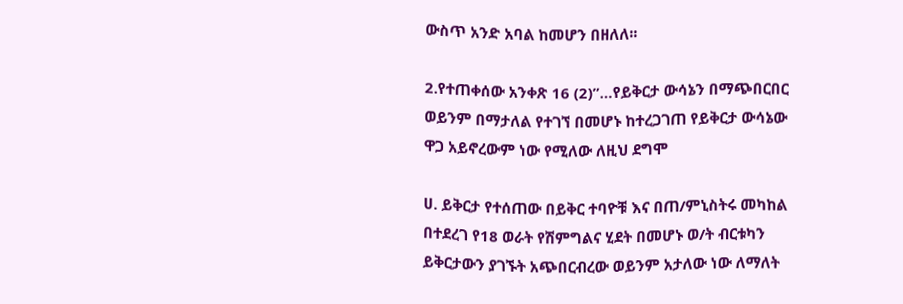ውስጥ አንድ አባል ከመሆን በዘለለ፡፡

2.የተጠቀሰው አንቀጽ 16 (2)”…የይቅርታ ውሳኔን በማጭበርበር ወይንም በማታለል የተገኘ በመሆኑ ከተረጋገጠ የይቅርታ ውሳኔው ዋጋ አይኖረውም ነው የሚለው ለዚህ ደግሞ

ሀ. ይቅርታ የተሰጠው በይቅር ተባዮቹ እና በጠ/ምኒስትሩ መካከል በተደረገ የ18 ወራት የሽምግልና ሂደት በመሆኑ ወ/ት ብርቱካን ይቅርታውን ያገኙት አጭበርብረው ወይንም አታለው ነው ለማለት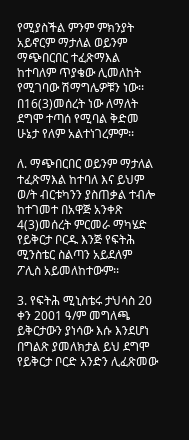የሚያስችል ምንም ምክንያት አይኖርም ማታለል ወይንም ማጭበርበር ተፈጽማእል ከተባለም ጥያቄው ሊመለከት የሚገባው ሽማግሌዎቹን ነው፡፡ በ16(3)መሰረት ነው ለማለት ደግሞ ተጣሰ የሚባል ቅድመ ሁኔታ የለም አልተነገረምም፡፡

ለ. ማጭበርበር ወይንም ማታለል ተፈጽማእል ከተባለ እና ይህም ወ/ት ብርቱካንን ያስጠቃል ተብሎ ከተገመተ በአዋጅ አንቀጽ 4(3)መሰረት ምርመራ ማካሄድ የይቅርታ ቦርዱ እንጅ የፍትሕ ሚንስቴር ስልጣን አይደለም ፖሊስ አይመለከተውም፡፡

3. የፍትሕ ሚኒስቴሩ ታህሳስ 20 ቀን 2001 ዓ/ም መግለጫ ይቅርታውን ያነሳው እሱ እንደሆነ በግልጽ ያመለክታል ይህ ደግሞ የይቅርታ ቦርድ አንድን ሊፈጽመው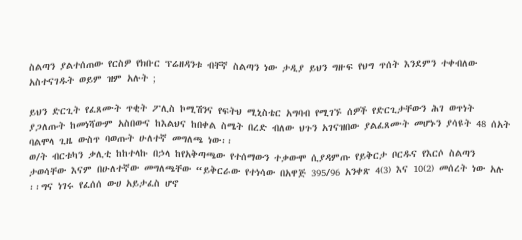ስልጣን ያልተሰጠው የርስዎ የክቡር ፕሬዘዳንቱ ብቸኛ ስልጣን ነው ታዲያ ይህን ግዙፍ የህግ ጥሰት እንደምን ተቀብለው አስተናገዱት ወይም ዝም አሉት ;

ይህን ድርጊት የፈጸሙት ጥቂት ፖሊስ ኮሚሽንና የፍትህ ሚኒስቴር አግባብ የሚገኙ ሰዎች የድርጊታቸውን ሕገ ወጥነት ያጋለጡት ከመነሻውም አስበውና ከእልህና ከበቀል ስሜት በረድ ብለው ህጉን አገናዝበው ያልፈጸሙት መሆኑን ያሳዩት 48 ሰአት ባልሞላ ጊዜ ውስጥ ባወጡት ሁለተኛ መግለጫ ነው፡፡
ወ/ት ብርቱካን ቃሊቲ ከከተላኩ በኃላ ከየአቅጣጫው የተሰማውን ተቃውሞ ሲያዳምጡ የይቅርታ ቦርዱና የእርሶ ስልጣን ታወሳቸው እናም በሁለተኛው መግለጫቸው “ይቅርራው የተነሳው በአዋጅ 395/96 አንቀጽ 4(3) እና 10(2) መሰረት ነው አሉ ፡፡ግና ነገሩ የፈሰሰ ውሀ አይታፈስ ሆኖ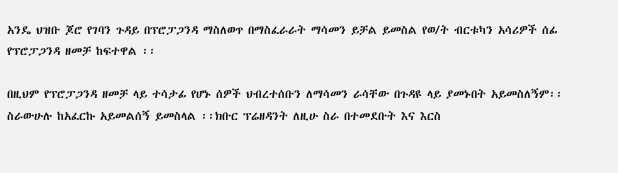አንዴ ህዝቡ ጆሮ የገባን ጉዳይ በፕሮፓጋንዳ ማስለወጥ በማስፈራራት ማሳመን ይቻል ይመስል የወ/ት ብርቱካን አሳሪዎች ሰፊ የፕሮፓጋንዳ ዘመቻ ከፍተዋል ፡፡

በዚህም የፕሮፓጋንዳ ዘመቻ ላይ ተሳታፊ የሆኑ ሰዎች ህብረተሰቡን ለማሳመን ራሳቸው በጉዳዩ ላይ ያመኑበት አይመስለኝም፡፡ስራውሁሉ ከአፈርኩ አይመልሰኝ ይመስላል ፡፡ክቡር ፕሬዘዳንት ለዚሁ ስራ በተመደቡት እና እርስ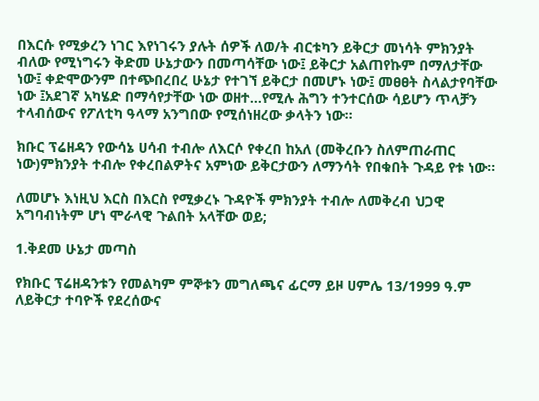በእርሱ የሚቃረን ነገር እየነገሩን ያሉት ሰዎች ለወ/ት ብርቱካን ይቅርታ መነሳት ምክንያት ብለው የሚነግሩን ቅድመ ሁኔታውን በመጣሳቸው ነው፤ ይቅርታ አልጠየኩም በማለታቸው ነው፤ ቀድሞውንም በተጭበረበረ ሁኔታ የተገኘ ይቅርታ በመሆኑ ነው፤ መፀፀት ስላልታየባቸው ነው ፤አደገኛ አካሄድ በማሳየታቸው ነው ወዘተ…የሚሉ ሕግን ተንተርሰው ሳይሆን ጥላቻን ተላብሰውና የፖለቲካ ዓላማ አንግበው የሚሰነዘረው ቃላትን ነው፡፡

ክቡር ፕሬዘዳን የውሳኔ ሀሳብ ተብሎ ለእርሶ የቀረበ ከአለ (መቅረቡን ስለምጠራጠር ነው)ምክንያት ተብሎ የቀረበልዎትና አምነው ይቅርታውን ለማንሳት የበቁበት ጉዳይ የቱ ነው፡፡

ለመሆኑ እነዚህ እርስ በእርስ የሚቃረኑ ጉዳዮች ምክንያት ተብሎ ለመቅረብ ህጋዊ አግባብነትም ሆነ ሞራላዊ ጉልበት አላቸው ወይ;

1.ቅደመ ሁኔታ መጣስ

የክቡር ፕሬዘዳንቱን የመልካም ምኞቱን መግለጫና ፊርማ ይዞ ሀምሌ 13/1999 ዓ.ም ለይቅርታ ተባዮች የደረሰውና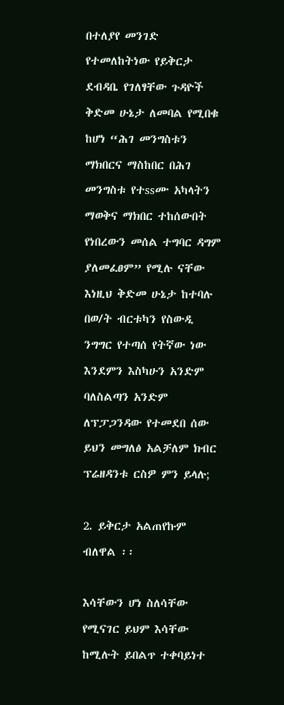በተለያየ መንገድ የተመለከትነው የይቅርታ ደብዳቤ የገለፃቸው ጉዳዮች ቅድመ ሁኔታ ለመባል የሚበቁ ከሆነ “ሕገ መንግስቱን ማክበርና ማስከበር በሕገ መንግስቱ የተssሙ አካላትን ማወቅና ማክበር ተከሰውበት የነበረውን መሰል ተግባር ዳግም ያለመፈፀም” የሚሉ ናቸው እነዚህ ቅድመ ሁኔታ ከተባሉ በወ/ት ብርቱካን የስውዲ ንግግር የተጣሰ የትኛው ነው እንደምን እስካሁን አንድም ባለስልጣን አንድም ለፕፓጋንዳው የተመደበ ሰው ይህን መግለፅ አልቻለም ክብር ፕሬዘዳንቱ ርስዎ ምን ይላሉ;

2. ይቅርታ አልጠየኩም ብለዋል ፡፡

እሳቸውን ሆነ ስለሳቸው የሚናገር ይህም እሳቸው ከሚሉት ይበልጥ ተቀባይነተ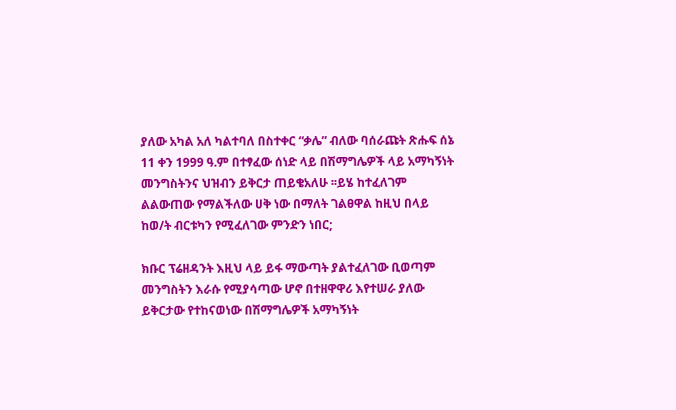ያለው አካል አለ ካልተባለ በስተቀር “ቃሌ” ብለው ባሰራጩት ጽሑፍ ሰኔ 11 ቀን 1999 ዓ.ም በተፃፈው ሰነድ ላይ በሽማግሌዎች ላይ አማካኝነት መንግስትንና ህዝብን ይቅርታ ጠይቄአለሁ ፡፡ይሄ ከተፈለገም ልልውጠው የማልችለው ሀቅ ነው በማለት ገልፀዋል ከዚህ በላይ ከወ/ት ብርቱካን የሚፈለገው ምንድን ነበር;

ክቡር ፕሬዘዳንት እዚህ ላይ ይፋ ማውጣት ያልተፈለገው ቢወጣም መንግስትን እራሱ የሚያሳጣው ሆኖ በተዘዋዋሪ እየተሠራ ያለው ይቅርታው የተከናወነው በሽማግሌዎች አማካኝነት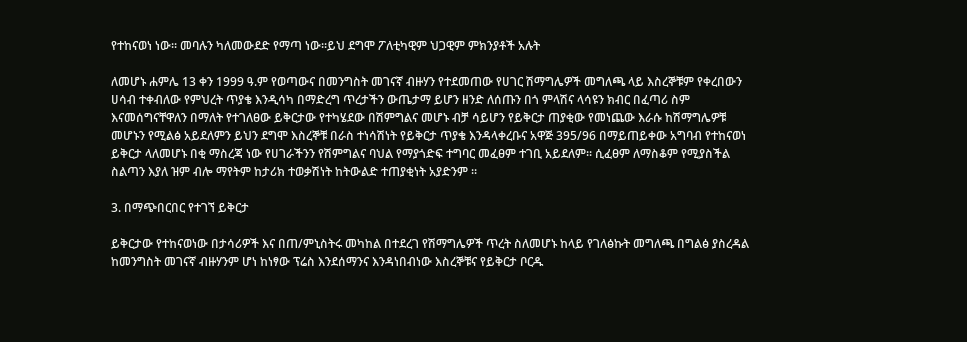የተከናወነ ነው፡፡ መባሉን ካለመውደድ የማጣ ነው፡፡ይህ ደግሞ ፖለቲካዊም ህጋዊም ምክንያቶች አሉት

ለመሆኑ ሐምሌ 13 ቀን 1999 ዓ.ም የወጣውና በመንግስት መገናኛ ብዙሃን የተደመጠው የሀገር ሽማግሌዎች መግለጫ ላይ እስረኞቹም የቀረበውን ሀሳብ ተቀብለው የምህረት ጥያቄ እንዲሳካ በማድረግ ጥረታችን ውጤታማ ይሆን ዘንድ ለሰጡን በጎ ምላሽና ላሳዩን ክብር በፈጣሪ ስም እናመሰግናቸዋለን በማለት የተገለፀው ይቅርታው የተካሄደው በሽምግልና መሆኑ ብቻ ሳይሆን የይቅርታ ጠያቂው የመነጨው እራሱ ከሽማግሌዎቹ መሆኑን የሚልፅ አይደለምን ይህን ደግሞ እስረኞቹ በራስ ተነሳሽነት የይቅርታ ጥያቄ እንዳላቀረቡና አዋጅ 395/96 በማይጠይቀው አግባብ የተከናወነ ይቅርታ ላለመሆኑ በቂ ማስረጃ ነው የሀገራችንን የሽምግልና ባህል የማያጎድፍ ተግባር መፈፀም ተገቢ አይደለም፡፡ ሲፈፀም ለማስቆም የሚያስችል ስልጣን እያለ ዝም ብሎ ማየትም ከታሪክ ተወቃሽነት ከትውልድ ተጠያቂነት አያድንም ፡፡

3. በማጭበርበር የተገኘ ይቅርታ

ይቅርታው የተከናወነው በታሳሪዎች እና በጠ/ምኒስትሩ መካከል በተደረገ የሽማግሌዎች ጥረት ስለመሆኑ ከላይ የገለፅኩት መግለጫ በግልፅ ያስረዳል ከመንግስት መገናኛ ብዙሃንም ሆነ ከነፃው ፕሬስ እንደሰማንና እንዳነበብነው እስረኞቹና የይቅርታ ቦርዱ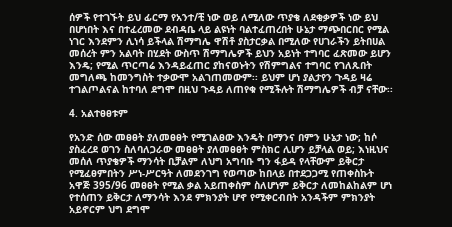ሰዎች የተገኙት ይህ ፊርማ የአንተ/ቺ ነው ወይ ለሚለው ጥያቄ ለደቂቃዎች ነው ይህ በሆነበት እና በተፈረመው ደብዳቤ ላይ ልዩነት ባልተፈጠረበት ሁኔታ ማጭበርበር የሚል ነገር እንደምን ሊነሳ ይችላል ሽማግሌ ዋሽቶ ያስታርቃል በሚለው የሀገራችን ይትበሀል መሰረት ምን አልባት በሂደት ውስጥ ሽማግሌዎች ይህን አይነት ተግባር ፈጽመው ይሆን እንዴ; የሚል ጥርጣሬ እንዳይፈጠር ያከናወኑትን የሽምግልና ተግባር የገለጹበት መግለጫ ከመንግስት ተቃውሞ አልገጠመውም፡፡ ይህም ሆነ ያልታየን ጉዳይ ዛሬ ተገልጦልናል ከተባለ ደግሞ በዚህ ጉዳይ ለጠየቁ የሚችሉት ሽማግሌዎች ብቻ ናቸው፡፡

4. አልተፀፀቱም

የአንድ ሰው መፀፀት ያለመፀፀት የሚገልፀው እንዴት በማንና በምን ሁኔታ ነው; ከሶ ያስፈረደ ወገን ስለባለጋራው መፀፀት ያለመፀፀት ምስክር ሊሆን ይቻላል ወይ; እነዚህና መሰለ ጥያቄዎች ማንሳት ቢቻልም ለህግ አግባቡ ግን ፋይዳ የላቸውም ይቅርታ የሚፈፀምበትን ሥነ-ሥርዓት ለመደንገግ የወጣው ከበላይ በተደጋጋሚ የጠቀስኩት አዋጅ 395/96 መፀፀት የሚል ቃል አይጠቀስም ስለሆነም ይቅርታ ለመከልከልም ሆነ የተሰጠን ይቅርታ ለማንሳት እንደ ምክንያት ሆኖ የሚቀርብበት አንዳችም ምክንያት አይኖርም ህግ ደግሞ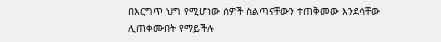በእርግጥ ህግ የሚሆነው ሰዎች ስልጣናቸውን ተጠቅመው እንደሳቸው ሊጠቀሙበት የማይችሉ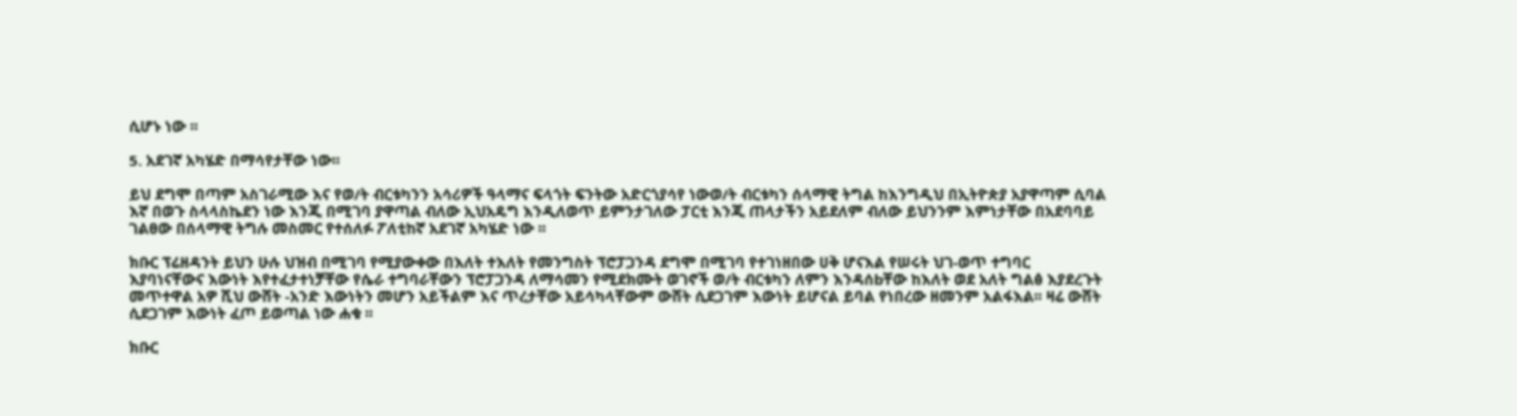ሲሆኑ ነው ፡፡

5. አደገኛ አካሄድ በማሳየታቸው ነው፡፡

ይህ ደግሞ በጣም አስገራሚው እና የወ/ት ብርቱካንን አሳሪዎች ዓላማና ፍላጎት ፍንትው አድርጎያሳየ ነውወ/ት ብርቱካን ሰላማዊ ትግል ከእንግዲህ በኢትዮጵያ አያዋጣም ሲባል እኛ በወጉ ስላላስኬደን ነው እንጂ በሚገባ ያዋጣል ብለው ኢህአዴግ እንዲለወጥ ይምንታገለው ፓርቲ እንጂ ጠላታችን አይደለም ብለው ይህንንም እምነታቸው በአደባባይ ገልፀው በሰላማዊ ትግሉ መስመር የተሰለፉ ፖለቲከኛ አደገኛ አካሄድ ነው ፡፡

ክቡር ፕሬዘዳንት ይህን ሁሉ ህዝብ በሚገባ የሚያውቀው በእለት ተእለት የመንግስት ፕሮፓጋንዳ ደግሞ በሚገባ የተገነዘበው ሀቅ ሆናእል የሠሩት ህገ-ወጥ ተግባር እያባነናቸውና እውነት እየተፈታተነቻቸው የሴራ ተግባራቸውን ፕሮፓጋንዳ ለማሳመን የሚደክሙት ወገኖች ወ/ት ብርቱካን ለምን እንዳሰbቸው ከእለት ወደ አለት ግልፅ እያደረጉት መጥተዋል አዎ ሺህ ውሸት -አንድ እውነትን መሆን አይችልም እና ጥረታቸው አይሳካላቸውም ውሸት ሲደጋገም እውነት ይሆናል ይባል የነበረው ዘመንም አልፋእል፡፡ ዛሬ ውሸት ሲደጋገም እውነት ፈጦ ይወጣል ነው ሐቁ ፡፡

ክቡር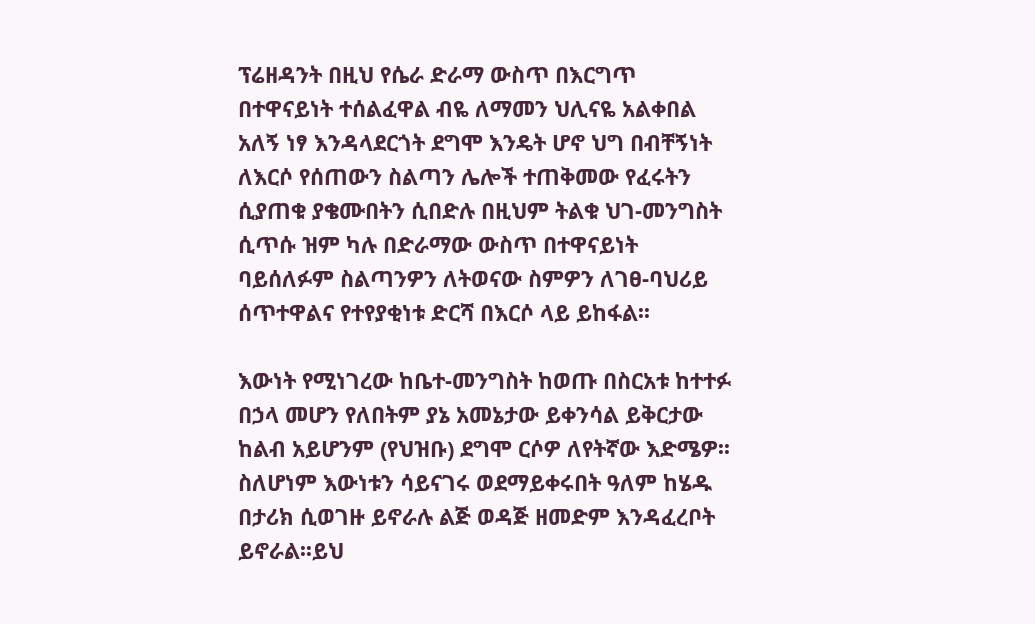ፕሬዘዳንት በዚህ የሴራ ድራማ ውስጥ በእርግጥ በተዋናይነት ተሰልፈዋል ብዬ ለማመን ህሊናዬ አልቀበል አለኝ ነፃ እንዳላደርጎት ደግሞ እንዴት ሆኖ ህግ በብቸኝነት ለእርሶ የሰጠውን ስልጣን ሌሎች ተጠቅመው የፈሩትን ሲያጠቁ ያቄሙበትን ሲበድሉ በዚህም ትልቁ ህገ-መንግስት ሲጥሱ ዝም ካሉ በድራማው ውስጥ በተዋናይነት ባይሰለፉም ስልጣንዎን ለትወናው ስምዎን ለገፀ-ባህሪይ ሰጥተዋልና የተየያቂነቱ ድርሻ በእርሶ ላይ ይከፋል፡፡

እውነት የሚነገረው ከቤተ-መንግስት ከወጡ በስርአቱ ከተተፉ በኃላ መሆን የለበትም ያኔ አመኔታው ይቀንሳል ይቅርታው ከልብ አይሆንም (የህዝቡ) ደግሞ ርሶዎ ለየትኛው እድሜዎ፡፡ ስለሆነም እውነቱን ሳይናገሩ ወደማይቀሩበት ዓለም ከሄዱ በታሪክ ሲወገዙ ይኖራሉ ልጅ ወዳጅ ዘመድም እንዳፈረቦት ይኖራል፡፡ይህ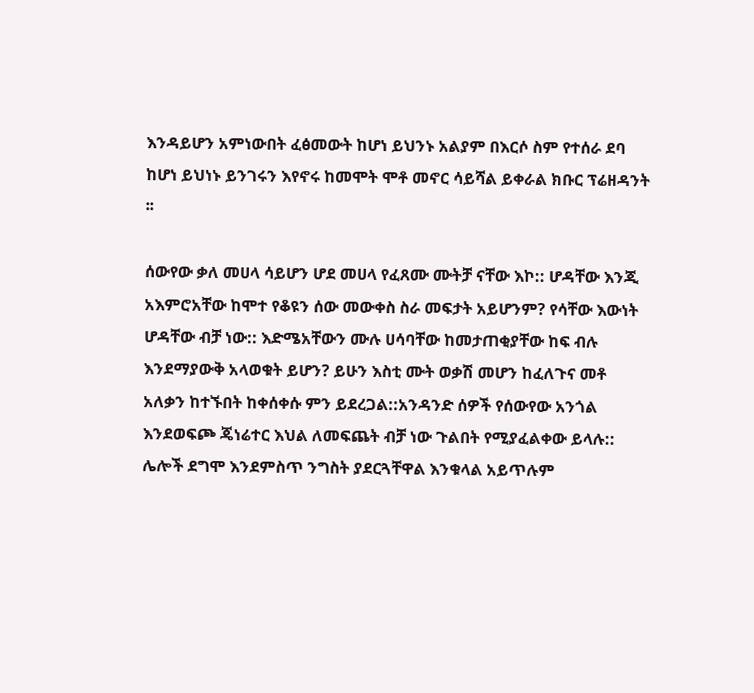እንዳይሆን አምነውበት ፈፅመውት ከሆነ ይህንኑ አልያም በእርሶ ስም የተሰራ ደባ ከሆነ ይህነኑ ይንገሩን እየኖሩ ከመሞት ሞቶ መኖር ሳይሻል ይቀራል ክቡር ፕሬዘዳንት ፡፡

ሰውየው ቃለ መሀላ ሳይሆን ሆደ መሀላ የፈጸሙ ሙትቻ ናቸው እኮ:: ሆዳቸው እንጂ አእምሮአቸው ከሞተ የቆዩን ሰው መውቀስ ስራ መፍታት አይሆንም? የሳቸው እውነት ሆዳቸው ብቻ ነው:: እድሜአቸውን ሙሉ ሀሳባቸው ከመታጠቂያቸው ከፍ ብሉ እንደማያውቅ አላወቁት ይሆን? ይሁን እስቲ ሙት ወቃሽ መሆን ከፈለጉና መቶ አለቃን ከተኙበት ከቀሰቀሱ ምን ይደረጋል::አንዳንድ ሰዎች የሰውየው አንጎል እንደወፍጮ ጄነሬተር እህል ለመፍጨት ብቻ ነው ጉልበት የሚያፈልቀው ይላሉ:: ሌሎች ደግሞ እንደምስጥ ንግስት ያደርጓቸዋል እንቁላል አይጥሉም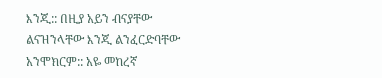እንጂ:: በዚያ አይን ብናያቸው ልናዝንላቸው እንጂ ልንፈርድባቸው አንሞክርም:: አዬ መከረኛ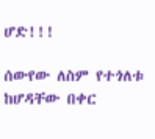ሆድ!!!

ሰውየው ለስም የተጎለቱ ከሆዳቸው በቀር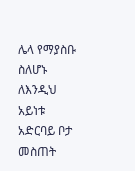ሌላ የማያስቡ ስለሆኑ ለእንዲህ አይነቱ አድርባይ ቦታ መስጠት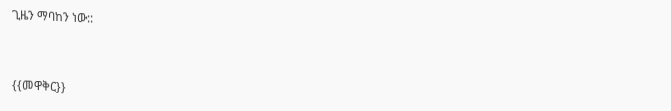ጊዜን ማባከን ነው::


{{መዋቅር}}